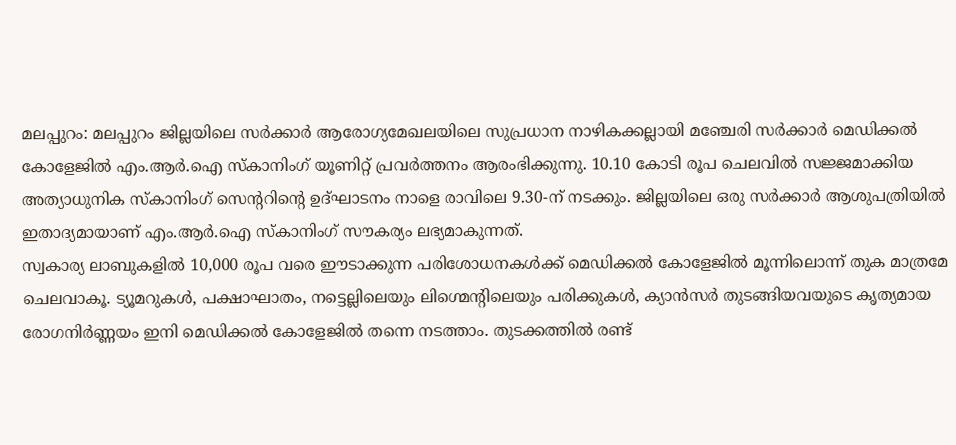മലപ്പുറം: മലപ്പുറം ജില്ലയിലെ സർക്കാർ ആരോഗ്യമേഖലയിലെ സുപ്രധാന നാഴികക്കല്ലായി മഞ്ചേരി സർക്കാർ മെഡിക്കൽ കോളേജിൽ എം.ആർ.ഐ സ്കാനിംഗ് യൂണിറ്റ് പ്രവർത്തനം ആരംഭിക്കുന്നു. 10.10 കോടി രൂപ ചെലവിൽ സജ്ജമാക്കിയ അത്യാധുനിക സ്കാനിംഗ് സെന്ററിന്റെ ഉദ്ഘാടനം നാളെ രാവിലെ 9.30-ന് നടക്കും. ജില്ലയിലെ ഒരു സർക്കാർ ആശുപത്രിയിൽ ഇതാദ്യമായാണ് എം.ആർ.ഐ സ്കാനിംഗ് സൗകര്യം ലഭ്യമാകുന്നത്.
സ്വകാര്യ ലാബുകളിൽ 10,000 രൂപ വരെ ഈടാക്കുന്ന പരിശോധനകൾക്ക് മെഡിക്കൽ കോളേജിൽ മൂന്നിലൊന്ന് തുക മാത്രമേ ചെലവാകൂ. ട്യൂമറുകൾ, പക്ഷാഘാതം, നട്ടെല്ലിലെയും ലിഗ്മെന്റിലെയും പരിക്കുകൾ, ക്യാൻസർ തുടങ്ങിയവയുടെ കൃത്യമായ രോഗനിർണ്ണയം ഇനി മെഡിക്കൽ കോളേജിൽ തന്നെ നടത്താം. തുടക്കത്തിൽ രണ്ട്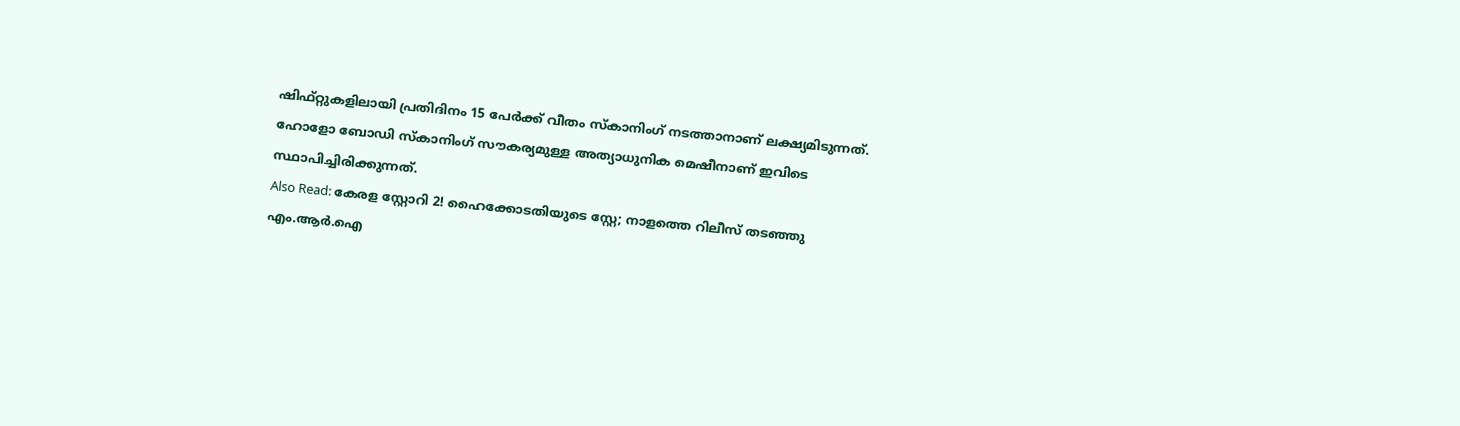ഷിഫ്റ്റുകളിലായി പ്രതിദിനം 15 പേർക്ക് വീതം സ്കാനിംഗ് നടത്താനാണ് ലക്ഷ്യമിടുന്നത്. ഹോളോ ബോഡി സ്കാനിംഗ് സൗകര്യമുള്ള അത്യാധുനിക മെഷീനാണ് ഇവിടെ സ്ഥാപിച്ചിരിക്കുന്നത്.
Also Read: കേരള സ്റ്റോറി 2! ഹൈക്കോടതിയുടെ സ്റ്റേ; നാളത്തെ റിലീസ് തടഞ്ഞു
എം.ആർ.ഐ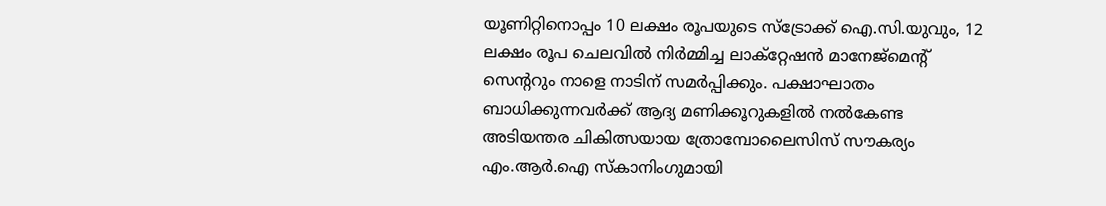യൂണിറ്റിനൊപ്പം 10 ലക്ഷം രൂപയുടെ സ്ട്രോക്ക് ഐ.സി.യുവും, 12 ലക്ഷം രൂപ ചെലവിൽ നിർമ്മിച്ച ലാക്റ്റേഷൻ മാനേജ്മെന്റ് സെന്ററും നാളെ നാടിന് സമർപ്പിക്കും. പക്ഷാഘാതം ബാധിക്കുന്നവർക്ക് ആദ്യ മണിക്കൂറുകളിൽ നൽകേണ്ട അടിയന്തര ചികിത്സയായ ത്രോമ്പോലൈസിസ് സൗകര്യം എം.ആർ.ഐ സ്കാനിംഗുമായി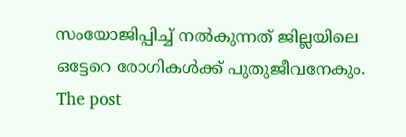സംയോജിപ്പിച്ച് നൽകുന്നത് ജില്ലയിലെ ഒട്ടേറെ രോഗികൾക്ക് പുതുജീവനേകും.
The post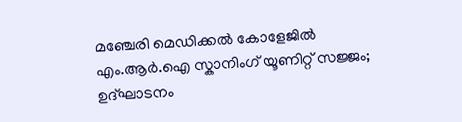മഞ്ചേരി മെഡിക്കൽ കോളേജിൽ എം.ആർ.ഐ സ്കാനിംഗ് യൂണിറ്റ് സജ്ജം; ഉദ്ഘാടനം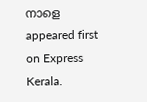നാളെ appeared first on Express Kerala.